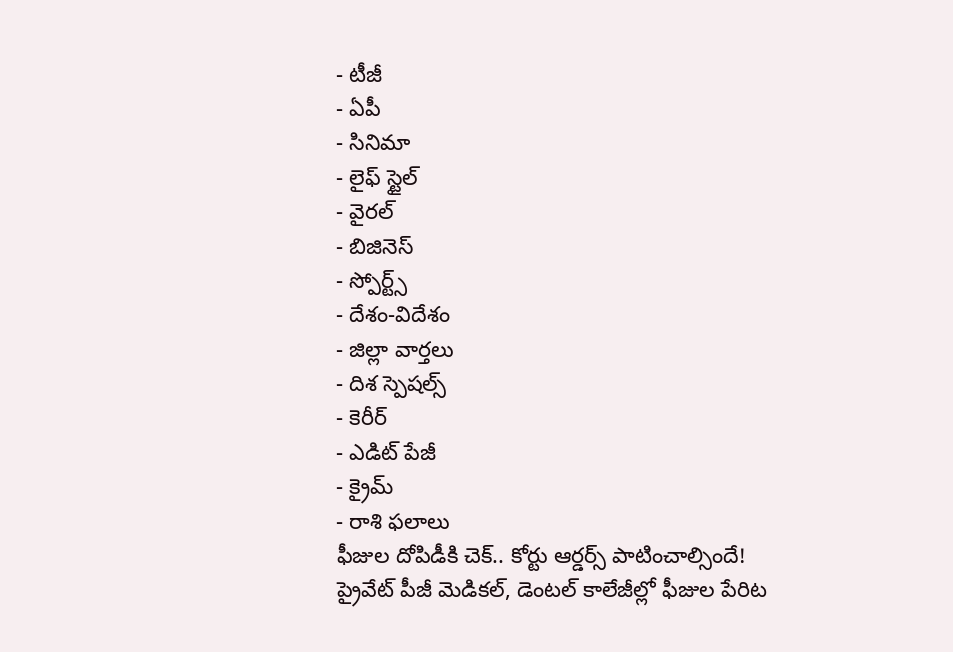- టీజీ
- ఏపీ
- సినిమా
- లైఫ్ స్టైల్
- వైరల్
- బిజినెస్
- స్పోర్ట్స్
- దేశం-విదేశం
- జిల్లా వార్తలు
- దిశ స్పెషల్స్
- కెరీర్
- ఎడిట్ పేజీ
- క్రైమ్
- రాశి ఫలాలు
ఫీజుల దోపిడీకి చెక్.. కోర్టు ఆర్డర్స్ పాటించాల్సిందే!
ప్రైవేట్ పీజీ మెడికల్, డెంటల్ కాలేజీల్లో ఫీజుల పేరిట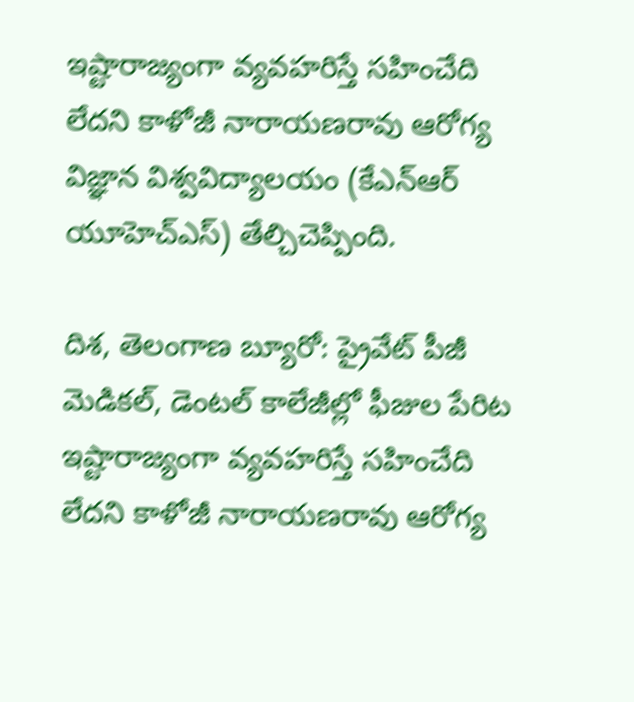ఇష్టారాజ్యంగా వ్యవహరిస్తే సహించేది లేదని కాళోజీ నారాయణరావు ఆరోగ్య విజ్ఞాన విశ్వవిద్యాలయం (కేఎన్ఆర్ యూహెచ్ఎస్) తేల్చిచెప్పింది.

దిశ, తెలంగాణ బ్యూరో: ప్రైవేట్ పీజీ మెడికల్, డెంటల్ కాలేజీల్లో ఫీజుల పేరిట ఇష్టారాజ్యంగా వ్యవహరిస్తే సహించేది లేదని కాళోజీ నారాయణరావు ఆరోగ్య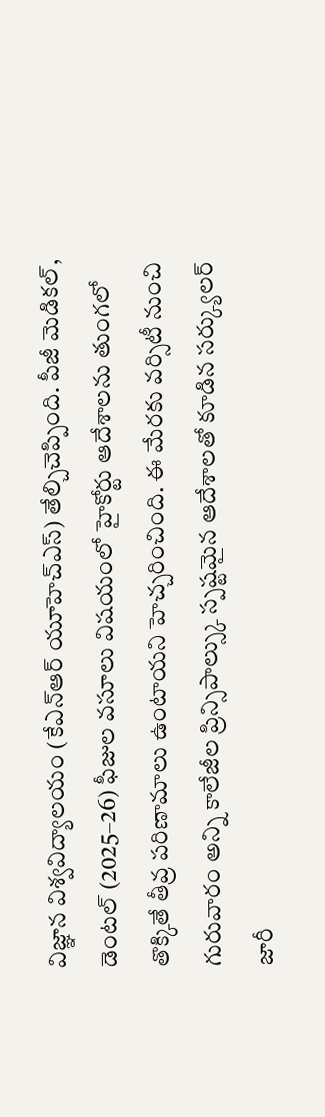విజ్ఞాన విశ్వవిద్యాలయం (కేఎన్ఆర్ యూహెచ్ఎస్) తేల్చిచెప్పింది. పీజీ మెడికల్, డెంటల్ (2025–26) ఫీజుల వసూలు విషయంలో హైకోర్టు ఆదేశాలను తుంగలో తొక్కితే తీవ్ర పరిణామాలు ఉంటాయని హెచ్చరించింది. ఈ మేరకు వర్సిటీ నుంచి గురువారం అన్ని కాలేజీల ప్రిన్సిపాల్స్కు స్పష్టమైన ఆదేశాలతో కూడిన సర్క్యులర్ జారీ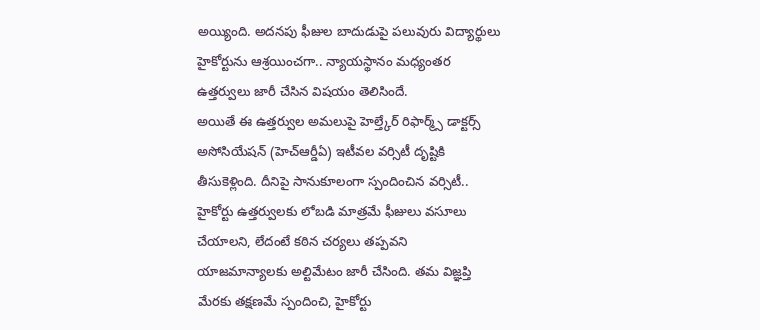అయ్యింది. అదనపు ఫీజుల బాదుడుపై పలువురు విద్యార్థులు హైకోర్టును ఆశ్రయించగా.. న్యాయస్థానం మధ్యంతర ఉత్తర్వులు జారీ చేసిన విషయం తెలిసిందే.
అయితే ఈ ఉత్తర్వుల అమలుపై హెల్త్కేర్ రిఫార్మ్స్ డాక్టర్స్ అసోసియేషన్ (హెచ్ఆర్డీఏ) ఇటీవల వర్సిటీ దృష్టికి తీసుకెళ్లింది. దీనిపై సానుకూలంగా స్పందించిన వర్సిటీ.. హైకోర్టు ఉత్తర్వులకు లోబడి మాత్రమే ఫీజులు వసూలు చేయాలని, లేదంటే కఠిన చర్యలు తప్పవని యాజమాన్యాలకు అల్టిమేటం జారీ చేసింది. తమ విజ్ఞప్తి మేరకు తక్షణమే స్పందించి, హైకోర్టు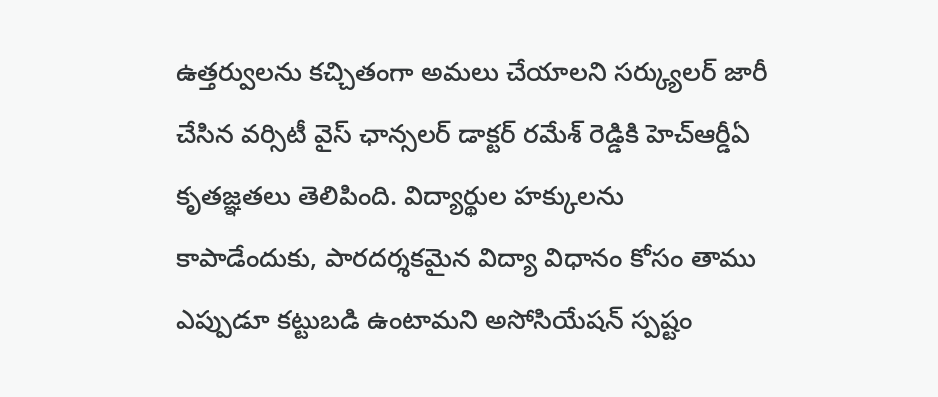ఉత్తర్వులను కచ్చితంగా అమలు చేయాలని సర్క్యులర్ జారీ చేసిన వర్సిటీ వైస్ ఛాన్సలర్ డాక్టర్ రమేశ్ రెడ్డికి హెచ్ఆర్డీఏ కృతజ్ఞతలు తెలిపింది. విద్యార్థుల హక్కులను కాపాడేందుకు, పారదర్శకమైన విద్యా విధానం కోసం తాము ఎప్పుడూ కట్టుబడి ఉంటామని అసోసియేషన్ స్పష్టం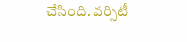చేసింది. వర్సిటీ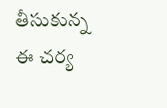తీసుకున్న ఈ చర్య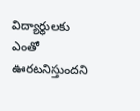విద్యార్థులకు ఎంతో ఊరటనిస్తుందని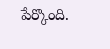పేర్కొంది.